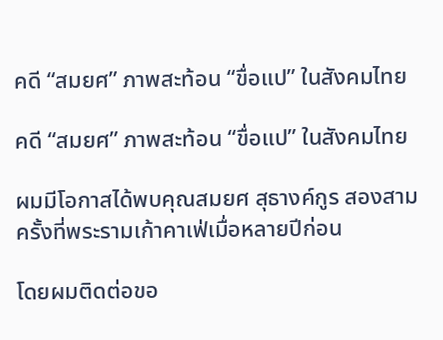คดี “สมยศ” ภาพสะท้อน “ขื่อแป” ในสังคมไทย

คดี “สมยศ” ภาพสะท้อน “ขื่อแป” ในสังคมไทย

ผมมีโอกาสได้พบคุณสมยศ สุธางค์กูร สองสามครั้งที่พระรามเก้าคาเฟ่เมื่อหลายปีก่อน

โดยผมติดต่อขอ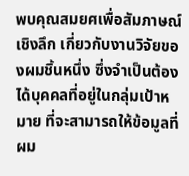พบคุณสมยศเพื่อสัมภาษณ์เชิงลึก เกี่ยวกับงานวิจัยของผมชิ้นหนึ่ง ซึ่งจำเป็นต้องได้บุคคลที่อยู่ในกลุ่มเป้าหมาย ที่จะสามารถให้ข้อมูลที่ผม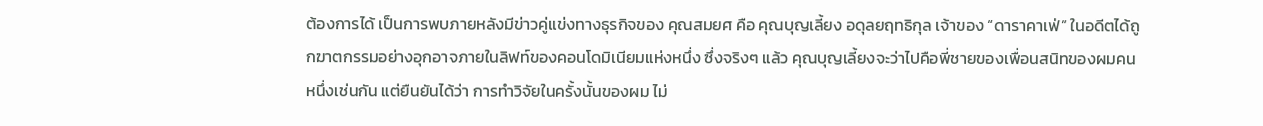ต้องการได้ เป็นการพบภายหลังมีข่าวคู่แข่งทางธุรกิจของ คุณสมยศ คือ คุณบุญเลี้ยง อดุลยฤทธิกุล เจ้าของ “ดาราคาเฟ่” ในอดีตได้ถูกฆาตกรรมอย่างอุกอาจภายในลิฟท์ของคอนโดมิเนียมแห่งหนึ่ง ซึ่งจริงๆ แล้ว คุณบุญเลี้ยงจะว่าไปคือพี่ชายของเพื่อนสนิทของผมคนหนึ่งเช่นกัน แต่ยืนยันได้ว่า การทำวิจัยในครั้งนั้นของผม ไม่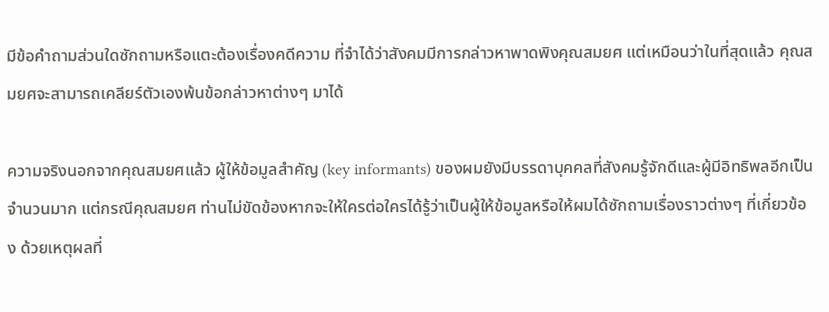มีข้อคำถามส่วนใดซักถามหรือแตะต้องเรื่องคดีความ ที่จำได้ว่าสังคมมีการกล่าวหาพาดพิงคุณสมยศ แต่เหมือนว่าในที่สุดแล้ว คุณสมยศจะสามารถเคลียร์ตัวเองพ้นข้อกล่าวหาต่างๆ มาได้

ความจริงนอกจากคุณสมยศแล้ว ผู้ให้ข้อมูลสำคัญ (key informants) ของผมยังมีบรรดาบุคคลที่สังคมรู้จักดีและผู้มีอิทธิพลอีกเป็นจำนวนมาก แต่กรณีคุณสมยศ ท่านไม่ขัดข้องหากจะให้ใครต่อใครได้รู้ว่าเป็นผู้ให้ข้อมูลหรือให้ผมได้ซักถามเรื่องราวต่างๆ ที่เกี่ยวข้อง ด้วยเหตุผลที่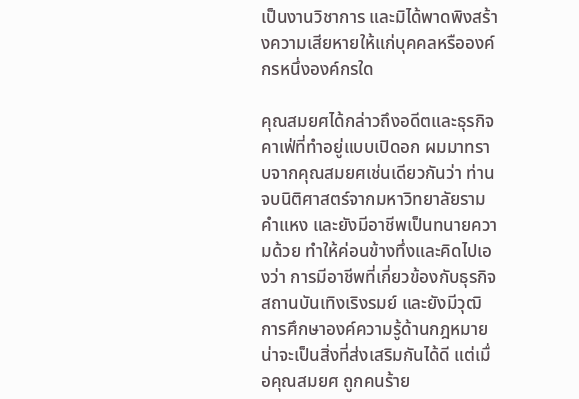เป็นงานวิชาการ และมิได้พาดพิงสร้างความเสียหายให้แก่บุคคลหรือองค์กรหนึ่งองค์กรใด

คุณสมยศได้กล่าวถึงอดีตและธุรกิจคาเฟ่ที่ทำอยู่แบบเปิดอก ผมมาทราบจากคุณสมยศเช่นเดียวกันว่า ท่านจบนิติศาสตร์จากมหาวิทยาลัยรามคำแหง และยังมีอาชีพเป็นทนายความด้วย ทำให้ค่อนข้างทึ่งและคิดไปเองว่า การมีอาชีพที่เกี่ยวข้องกับธุรกิจสถานบันเทิงเริงรมย์ และยังมีวุฒิการศึกษาองค์ความรู้ด้านกฎหมายน่าจะเป็นสิ่งที่ส่งเสริมกันได้ดี แต่เมื่อคุณสมยศ ถูกคนร้าย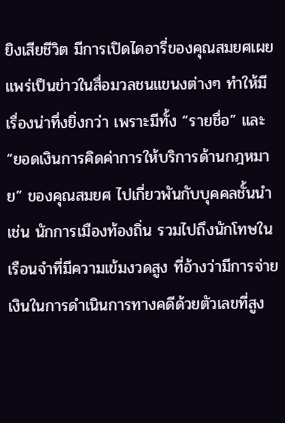ยิงเสียชีวิต มีการเปิดไดอารี่ของคุณสมยศเผยแพร่เป็นข่าวในสื่อมวลชนแขนงต่างๆ ทำให้มีเรื่องน่าทึ่งยิ่งกว่า เพราะมีทั้ง “รายชื่อ” และ “ยอดเงินการคิดค่าการให้บริการด้านกฎหมาย” ของคุณสมยศ ไปเกี่ยวพันกับบุคคลชั้นนำ เช่น นักการเมืองท้องถิ่น รวมไปถึงนักโทษในเรือนจำที่มีความเข้มงวดสูง ที่อ้างว่ามีการจ่ายเงินในการดำเนินการทางคดีด้วยตัวเลขที่สูง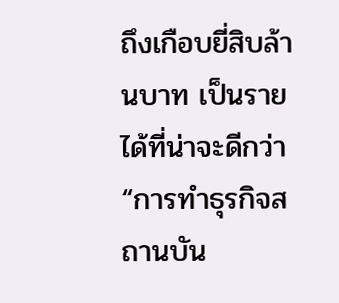ถึงเกือบยี่สิบล้านบาท เป็นรายได้ที่น่าจะดีกว่า “การทำธุรกิจสถานบัน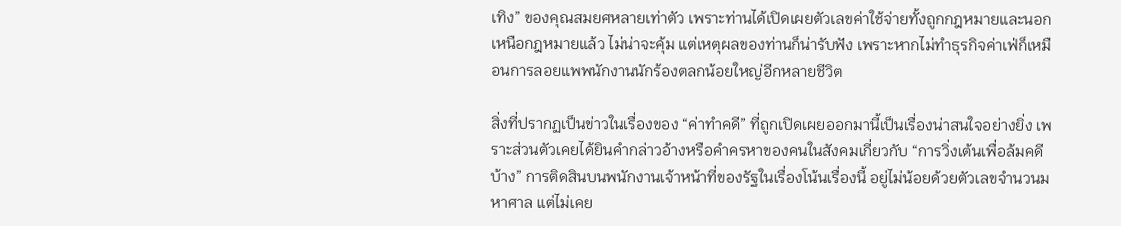เทิง” ของคุณสมยศหลายเท่าตัว เพราะท่านได้เปิดเผยตัวเลขค่าใช้จ่ายทั้งถูกกฎหมายและนอกเหนือกฎหมายแล้ว ไม่น่าจะคุ้ม แต่เหตุผลของท่านก็น่ารับฟัง เพราะหากไม่ทำธุรกิจค่าเฟ่ก็เหมือนการลอยแพพนักงานนักร้องตลกน้อยใหญ่อีกหลายชีวิต

สิ่งที่ปรากฏเป็นข่าวในเรื่องของ “ค่าทำคดี” ที่ถูกเปิดเผยออกมานี้เป็นเรื่องน่าสนใจอย่างยิ่ง เพราะส่วนตัวเคยได้ยินคำกล่าวอ้างหรือคำครหาของคนในสังคมเกี่ยวกับ “การวิ่งเต้นเพื่อล้มคดีบ้าง” การติดสินบนพนักงานเจ้าหน้าที่ของรัฐในเรื่องโน้นเรื่องนี้ อยู่ไม่น้อยด้วยตัวเลขจำนวนมหาศาล แต่ไม่เคย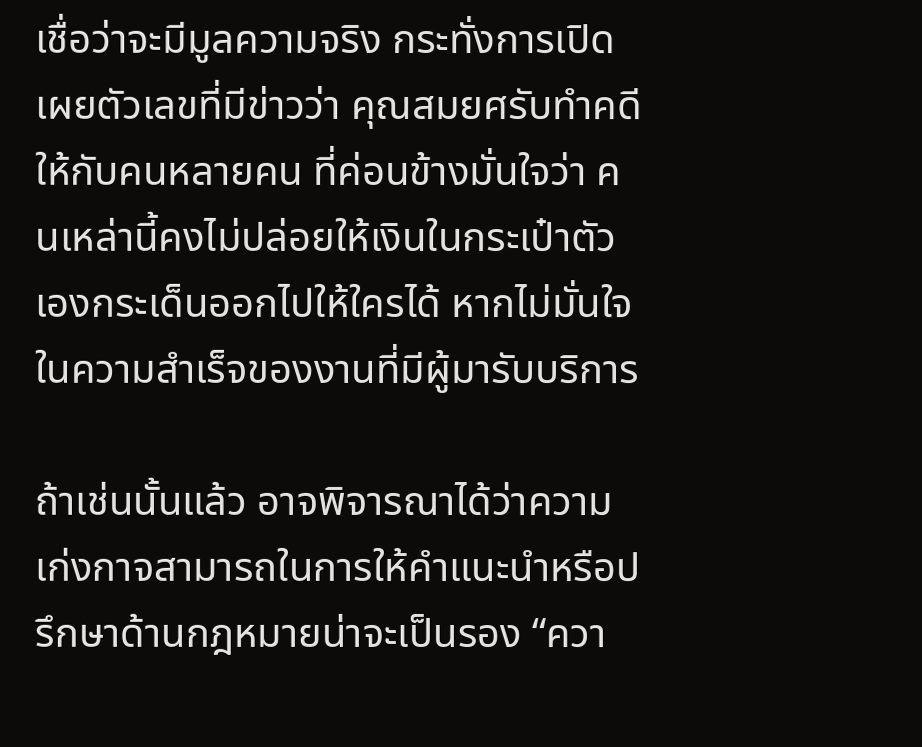เชื่อว่าจะมีมูลความจริง กระทั่งการเปิดเผยตัวเลขที่มีข่าวว่า คุณสมยศรับทำคดีให้กับคนหลายคน ที่ค่อนข้างมั่นใจว่า คนเหล่านี้คงไม่ปล่อยให้เงินในกระเป๋าตัวเองกระเด็นออกไปให้ใครได้ หากไม่มั่นใจในความสำเร็จของงานที่มีผู้มารับบริการ

ถ้าเช่นนั้นแล้ว อาจพิจารณาได้ว่าความเก่งกาจสามารถในการให้คำแนะนำหรือปรึกษาด้านกฎหมายน่าจะเป็นรอง “ควา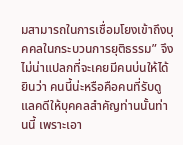มสามารถในการเชื่อมโยงเข้าถึงบุคคลในกระบวนการยุติธรรม” จึงไม่น่าแปลกที่จะเคยมีคนบ่นให้ได้ยินว่า คนนี้น่ะหรือคือคนที่รับดูแลคดีให้บุคคลสำคัญท่านนั้นท่านนี้ เพราะเอา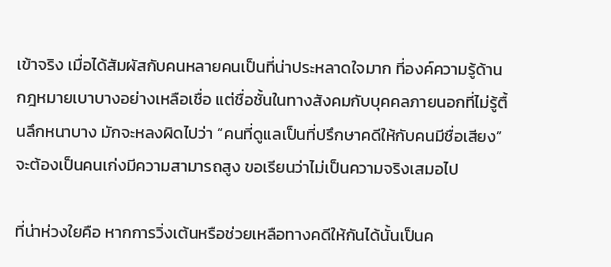เข้าจริง เมื่อได้สัมผัสกับคนหลายคนเป็นที่น่าประหลาดใจมาก ที่องค์ความรู้ด้านกฎหมายเบาบางอย่างเหลือเชื่อ แต่ชื่อชั้นในทางสังคมกับบุคคลภายนอกที่ไม่รู้ตื้นลึกหนาบาง มักจะหลงผิดไปว่า “คนที่ดูแลเป็นที่ปรึกษาคดีให้กับคนมีชื่อเสียง” จะต้องเป็นคนเก่งมีความสามารถสูง ขอเรียนว่าไม่เป็นความจริงเสมอไป

ที่น่าห่วงใยคือ หากการวิ่งเต้นหรือช่วยเหลือทางคดีให้กันได้นั้นเป็นค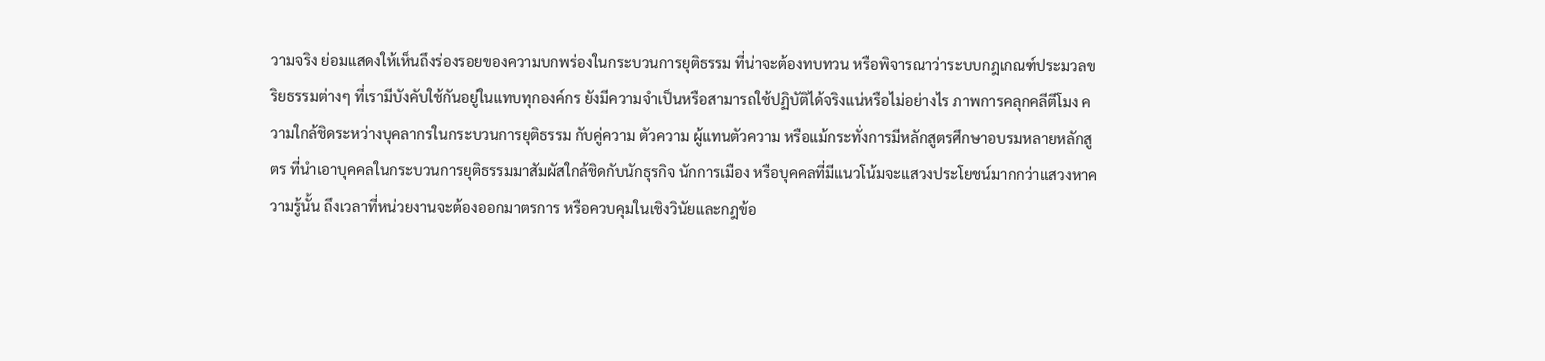วามจริง ย่อมแสดงให้เห็นถึงร่องรอยของความบกพร่องในกระบวนการยุติธรรม ที่น่าจะต้องทบทวน หรือพิจารณาว่าระบบกฎเกณฑ์ประมวลขริยธรรมต่างๆ ที่เรามีบังคับใช้กันอยู่ในแทบทุกองค์กร ยังมีความจำเป็นหรือสามารถใช้ปฏิบัติได้จริงแน่หรือไม่อย่างไร ภาพการคลุกคลีตีโมง ความใกล้ชิดระหว่างบุคลากรในกระบวนการยุติธรรม กับคู่ความ ตัวความ ผู้แทนตัวความ หรือแม้กระทั่งการมีหลักสูตรศึกษาอบรมหลายหลักสูตร ที่นำเอาบุคคลในกระบวนการยุติธรรมมาสัมผัสใกล้ชิดกับนักธุรกิจ นักการเมือง หรือบุคคลที่มีแนวโน้มจะแสวงประโยชน์มากกว่าแสวงหาความรู้นั้น ถึงเวลาที่หน่วยงานจะต้องออกมาตรการ หรือควบคุมในเชิงวินัยและกฎข้อ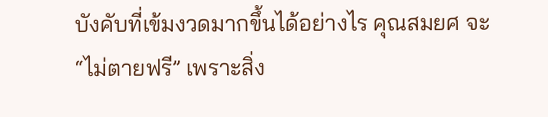บังคับที่เข้มงวดมากขึ้นได้อย่างไร คุณสมยศ จะ “ไม่ตายฟรี” เพราะสิ่ง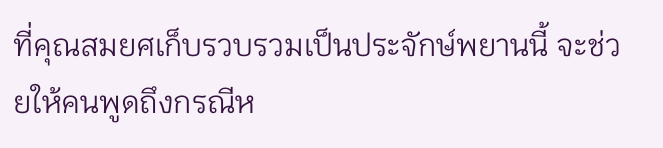ที่คุณสมยศเก็บรวบรวมเป็นประจักษ์พยานนี้ จะช่วยให้คนพูดถึงกรณีห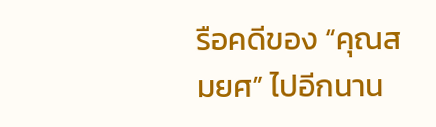รือคดีของ “คุณสมยศ” ไปอีกนาน